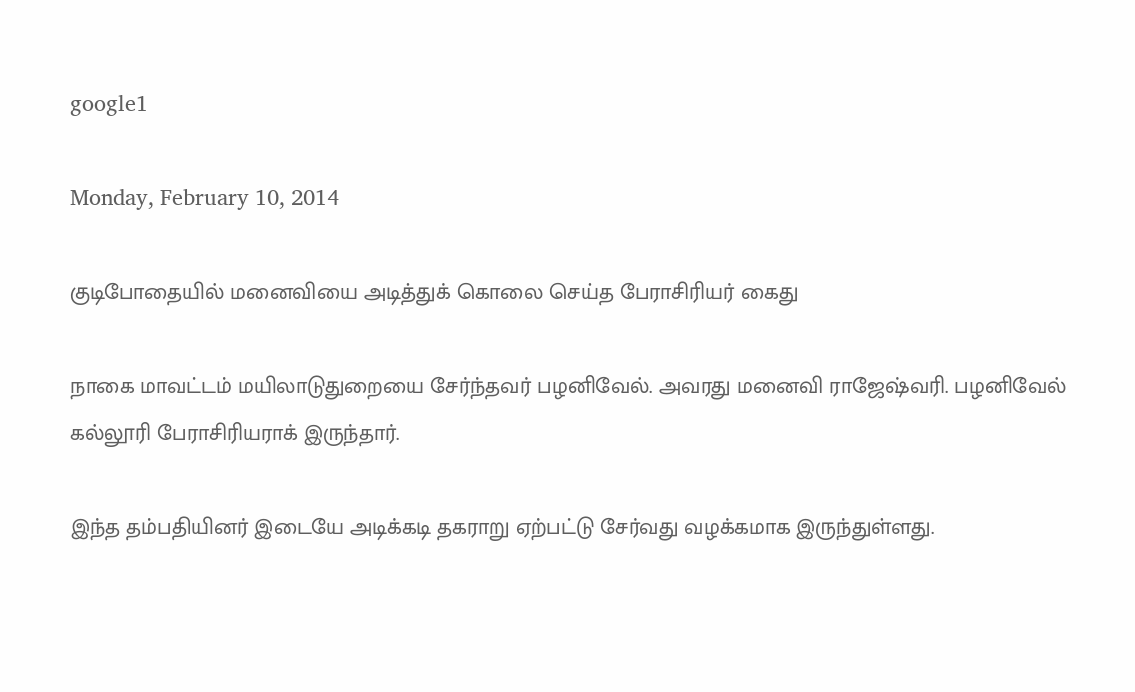google1

Monday, February 10, 2014

குடிபோதையில் மனைவியை அடித்துக் கொலை செய்த பேராசிரியர் கைது

நாகை மாவட்டம் மயிலாடுதுறையை சேர்ந்தவர் பழனிவேல். அவரது மனைவி ராஜேஷ்வரி. பழனிவேல் கல்லூரி பேராசிரியராக் இருந்தார்.

இந்த தம்பதியினர் இடையே அடிக்கடி தகராறு ஏற்பட்டு சேர்வது வழக்கமாக இருந்துள்ளது.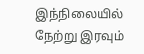இந்நிலையில் நேற்று இரவும்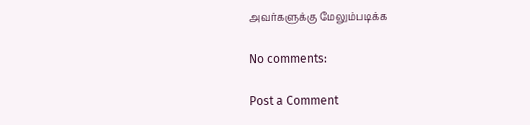அவர்களுக்கு மேலும்படிக்க

No comments:

Post a Comment